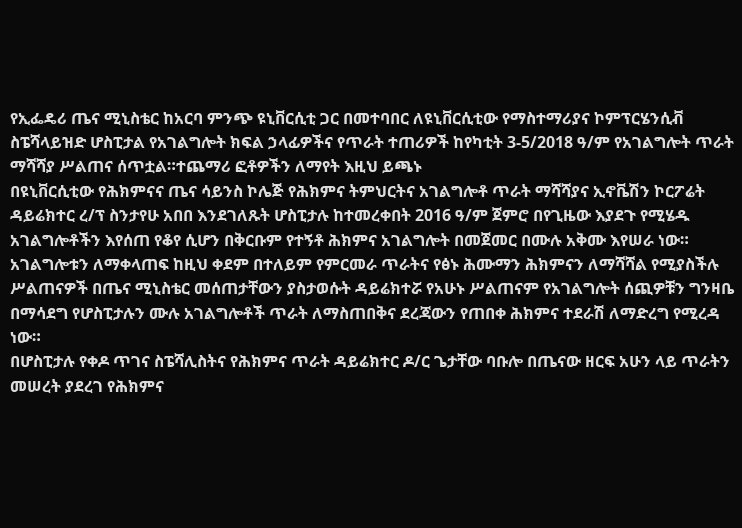የኢፌዴሪ ጤና ሚኒስቴር ከአርባ ምንጭ ዩኒቨርሲቲ ጋር በመተባበር ለዩኒቨርሲቲው የማስተማሪያና ኮምፕርሄንሲቭ ስፔሻላይዝድ ሆስፒታል የአገልግሎት ክፍል ኃላፊዎችና የጥራት ተጠሪዎች ከየካቲት 3-5/2018 ዓ/ም የአገልግሎት ጥራት ማሻሻያ ሥልጠና ሰጥቷል።ተጨማሪ ፎቶዎችን ለማየት እዚህ ይጫኑ
በዩኒቨርሲቲው የሕክምናና ጤና ሳይንስ ኮሌጅ የሕክምና ትምህርትና አገልግሎቶ ጥራት ማሻሻያና ኢኖቬሽን ኮርፖሬት ዳይሬክተር ረ/ፕ ስንታየሁ አበበ እንደገለጹት ሆስፒታሉ ከተመረቀበት 2016 ዓ/ም ጀምሮ በየጊዜው እያደጉ የሚሄዱ አገልግሎቶችን እየሰጠ የቆየ ሲሆን በቅርቡም የተኝቶ ሕክምና አገልግሎት በመጀመር በሙሉ አቅሙ እየሠራ ነው።
አገልግሎቱን ለማቀላጠፍ ከዚህ ቀደም በተለይም የምርመራ ጥራትና የፅኑ ሕሙማን ሕክምናን ለማሻሻል የሚያስችሉ ሥልጠናዎች በጤና ሚኒስቴር መሰጠታቸውን ያስታወሱት ዳይሬክተሯ የአሁኑ ሥልጠናም የአገልግሎት ሰጪዎቹን ግንዛቤ በማሳደግ የሆስፒታሉን ሙሉ አገልግሎቶች ጥራት ለማስጠበቅና ደረጃውን የጠበቀ ሕክምና ተደራሽ ለማድረግ የሚረዳ ነው።
በሆስፒታሉ የቀዶ ጥገና ስፔሻሊስትና የሕክምና ጥራት ዳይሬክተር ዶ/ር ጌታቸው ባቡሎ በጤናው ዘርፍ አሁን ላይ ጥራትን መሠረት ያደረገ የሕክምና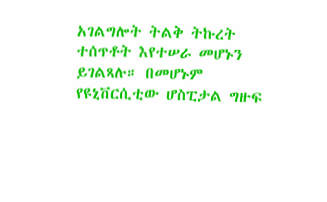አገልግሎት ትልቅ ትኩረት ተሰጥቶት እየተሠራ መሆኑን ይገልጻሉ። በመሆኑም የዩኒቨርሲቲው ሆስፒታል ግዙፍ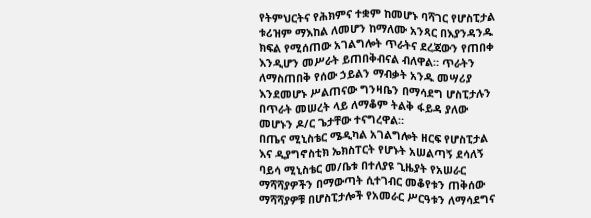የትምህርትና የሕክምና ተቋም ከመሆኑ ባሻገር የሆስፒታል ቱሪዝም ማእከል ለመሆን ከማለሙ አንጻር በእያንዳንዱ ክፍል የሚሰጠው አገልግሎት ጥራትና ደረጃውን የጠበቀ እንዲሆን መሥራት ይጠበቅብናል ብለዋል። ጥራትን ለማስጠበቅ የሰው ኃይልን ማብቃት አንዱ መሣሪያ እንደመሆኑ ሥልጠናው ግንዛቤን በማሳደግ ሆስፒታሉን በጥራት መሠረት ላይ ለማቆም ትልቅ ፋይዳ ያለው መሆኑን ዶ/ር ጌታቸው ተናግረዋል።
በጤና ሚኒስቴር ሜዲካል አገልግሎት ዘርፍ የሆስፒታል እና ዲያግኖስቲክ ኤክስፐርት የሆኑት አሠልጣኝ ደሳለኝ ባይሳ ሚኒስቴር መ/ቤቱ በተለያዩ ጊዜያት የአሠራር ማሻሻያዎችን በማውጣት ሲተገብር መቆየቱን ጠቅሰው ማሻሻያዎቹ በሆስፒታሎች የአመራር ሥርዓቱን ለማሳደግና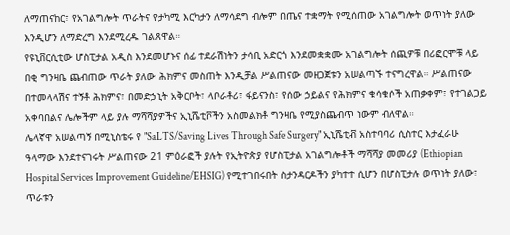ለማጠናከር፣ የአገልግሎት ጥራትና የታካሚ እርካታን ለማሳደግ ብሎም በጤና ተቋማት የሚሰጠው አገልግሎት ወጥነት ያለው እንዲሆን ለማድረግ እንደሚረዱ ገልጸዋል።
የዩኒቨርሲቲው ሆስፒታል አዲስ እንደመሆኑና ሰፊ ተደራሽነትን ታሳቢ አድርጎ እንደመቋቋሙ አገልግሎት ሰጪዎቹ በሪፎርሞቹ ላይ በቂ ግንዛቤ ጨብጠው ጥራት ያለው ሕክምና መስጠት እንዲቻል ሥልጠናው መዘጋጀቱን አሠልጣኙ ተናግረዋል። ሥልጠናው በተመላላሽና ተኝቶ ሕክምና፣ በመድኃኒት አቅርቦት፣ ላቦራቶሪ፣ ፋይናንስ፣ የሰው ኃይልና የሕክምና ቁሳቁሶች አጠቃቀም፣ የተገልጋይ አቀባበልና ሌሎችም ላይ ያሉ ማሻሻያዎችና ኢኒሼቲቮችን አስመልክቶ ግንዛቤ የሚያስጨብጥ ነውም ብለዋል።
ሌላኛዋ አሠልጣኝ በሚኒስቴሩ የ "SaLTS/Saving Lives Through Safe Surgery" ኢኒሼቲቭ አስተባባሪ ሲስተር እታፈራሁ ዓላማው እንደተናገሩት ሥልጠናው 21 ምዕራፎች ያሉት የኢትዮጵያ የሆስፒታል አገልግሎቶች ማሻሻያ መመሪያ (Ethiopian Hospital Services Improvement Guideline/EHSIG) የሚተገበሩበት ስታንዳርዶችን ያካተተ ሲሆን በሆስፒታሉ ወጥነት ያለው፣ ጥራቱን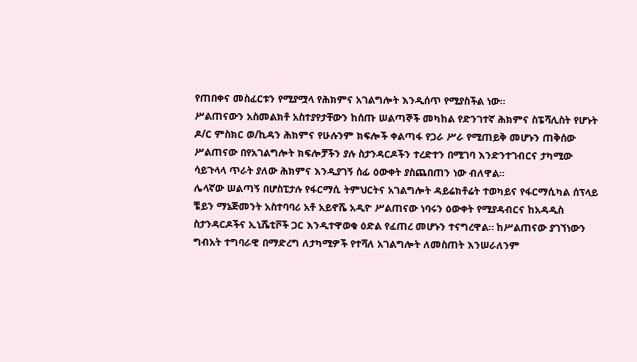የጠበቀና መስፈርቱን የሚያሟላ የሕክምና አገልግሎት እንዲሰጥ የሚያስችል ነው።
ሥልጠናውን አስመልክቶ አስተያየታቸውን ከሰጡ ሠልጣኞች መካከል የድንገተኛ ሕክምና ስፔሻሊስት የሆኑት ዶ/ር ምስክር ወ/ኪዳን ሕክምና የሁሉንም ክፍሎች ቀልጣፋ የጋራ ሥራ የሚጠይቅ መሆኑን ጠቅሰው ሥልጠናው በየአገልግሎት ክፍሎቻችን ያሉ ስታንዳርዶችን ተረድተን በሚገባ እንድንተገብርና ታካሚው ሳይጉላላ ጥራት ያለው ሕክምና እንዲያገኝ ሰፊ ዕውቀት ያስጨበጠን ነው ብለዋል።
ሌላኛው ሠልጣኝ በሆስፒታሉ የፋርማሲ ትምህርትና አገልግሎት ዳይሬክቶሬት ተወካይና የፋርማሲካል ሰፕላይ ቼይን ማኔጅመንት አስተባባሪ አቶ አይኖሼ አዲዮ ሥልጠናው ነባሩን ዕውቀት የሚያዳብርና ከአዳዲስ ስታንዳርዶችና ኢኒሼቲቮች ጋር እንዲተዋወቁ ዕድል የፈጠረ መሆኑን ተናግረዋል። ከሥልጠናው ያገኘነውን ግብአት ተግባራዊ በማድረግ ለታካሚዎች የተሻለ አገልግሎት ለመስጠት እንሠራለንም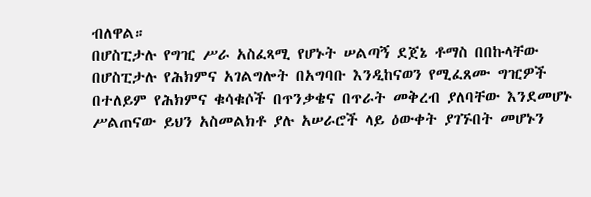ብለዋል።
በሆስፒታሉ የግዢ ሥራ አስፈጻሚ የሆኑት ሠልጣኝ ደጀኔ ቶማስ በበኩላቸው በሆስፒታሉ የሕክምና አገልግሎት በአግባቡ እንዲከናወን የሚፈጸሙ ግዢዎች በተለይም የሕክምና ቁሳቁሶች በጥንቃቄና በጥራት መቅረብ ያለባቸው እንደመሆኑ ሥልጠናው ይህን አስመልክቶ ያሉ አሠራሮች ላይ ዕውቀት ያገኙበት መሆኑን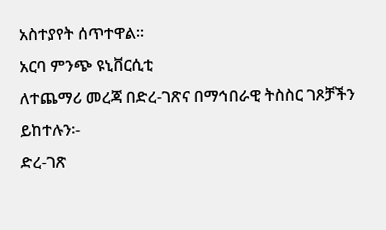አስተያየት ሰጥተዋል።
አርባ ምንጭ ዩኒቨርሲቲ
ለተጨማሪ መረጃ በድረ-ገጽና በማኅበራዊ ትስስር ገጾቻችን ይከተሉን፡-
ድረ-ገጽ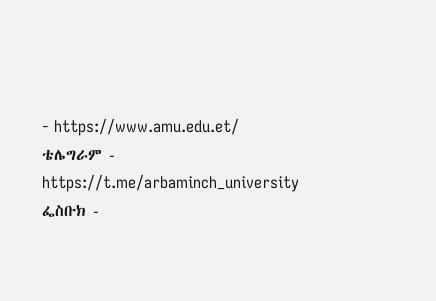- https://www.amu.edu.et/
ቴሌግራም - https://t.me/arbaminch_university
ፌስቡክ -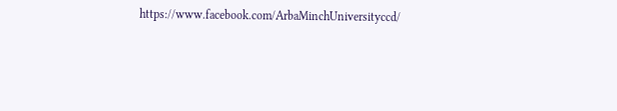https://www.facebook.com/ArbaMinchUniversityccd/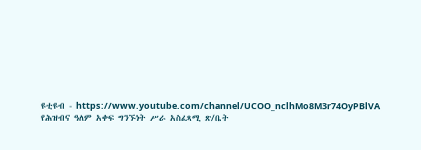ዩቲዩብ - https://www.youtube.com/channel/UCOO_nclhMo8M3r74OyPBlVA
የሕዝብና ዓለም አቀፍ ግንኙነት ሥራ አስፈጻሚ ጽ/ቤት